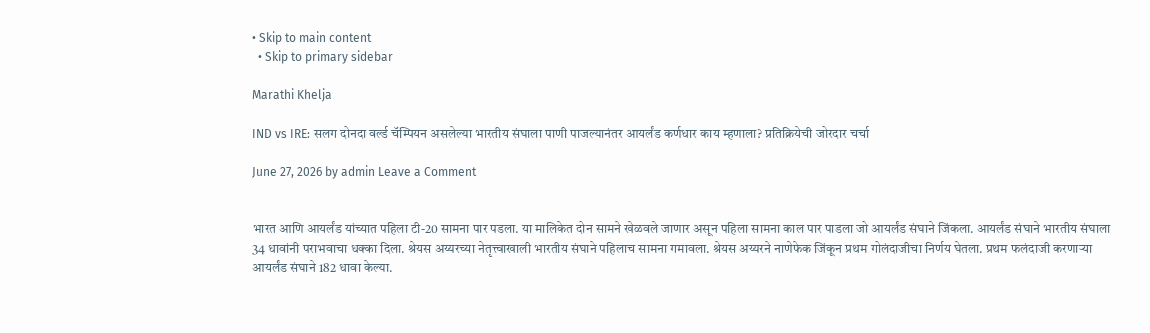• Skip to main content
  • Skip to primary sidebar

Marathi Khelja

IND vs IRE: सलग दोनदा वर्ल्ड चॅम्पियन असलेल्या भारतीय संघाला पाणी पाजल्यानंतर आयर्लंड कर्णधार काय म्हणाला? प्रतिक्रियेची जोरदार चर्चा

June 27, 2026 by admin Leave a Comment


भारत आणि आयर्लंड यांच्यात पहिला टी-20 सामना पार पडला. या मालिकेत दोन सामने खेळवले जाणार असून पहिला सामना काल पार पाडला जो आयर्लंड संघाने जिंकला. आयर्लंड संघाने भारतीय संघाला 34 धावांनी पराभवाचा धक्का दिला. श्रेयस अय्यरच्या नेतृत्त्वाखाली भारतीय संघाने पहिलाच सामना गमावला. श्रेयस अय्यरने नाणेफेक जिंकून प्रथम गोलंदाजीचा निर्णय घेतला. प्रथम फलंदाजी करणाऱ्या आयर्लंड संघाने 182 धावा केल्या.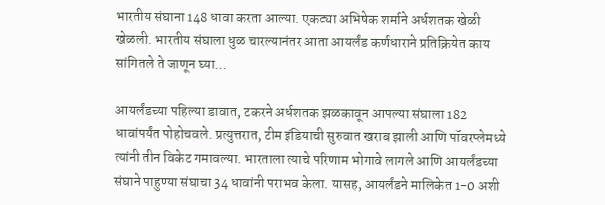भारतीय संघाना 148 धावा करता आल्या. एकट्या अभिषेक शर्माने अर्धशतक खेळी खेळली. भारतीय संघाला धुळ चारल्यानंतर आता आयर्लंड कर्णधाराने प्रतिक्रियेत काय सांगितले ते जाणून घ्या…

आयर्लंडच्या पहिल्या डावात, टकरने अर्धशतक झळकावून आपल्या संघाला 182 धावांपर्यंत पोहोचवले. प्रत्युत्तरात, टीम इंडियाची सुरुवात खराब झाली आणि पॉवरप्लेमध्ये त्यांनी तीन विकेट गमावल्या. भारताला त्याचे परिणाम भोगावे लागले आणि आयर्लंडच्या संघाने पाहुण्या संघाचा 34 धावांनी पराभव केला. यासह, आयर्लंडने मालिकेत 1-0 अशी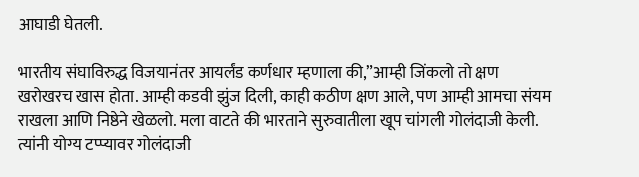आघाडी घेतली.

भारतीय संघाविरुद्ध विजयानंतर आयर्लंड कर्णधार म्हणाला की,”आम्ही जिंकलो तो क्षण खरोखरच खास होता. आम्ही कडवी झुंज दिली, काही कठीण क्षण आले, पण आम्ही आमचा संयम राखला आणि निष्ठेने खेळलो. मला वाटते की भारताने सुरुवातीला खूप चांगली गोलंदाजी केली. त्यांनी योग्य टप्प्यावर गोलंदाजी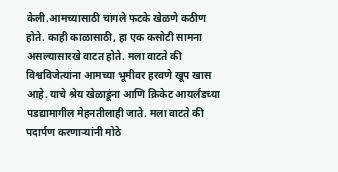केली.आमच्यासाठी चांगले फटके खेळणे कठीण होते. काही काळासाठी, हा एक कसोटी सामना असल्यासारखे वाटत होते. मला वाटते की विश्वविजेत्यांना आमच्या भूमीवर हरवणे खूप खास आहे. याचे श्रेय खेळाडूंना आणि क्रिकेट आयर्लंडच्या पडद्यामागील मेहनतीलाही जाते. मला वाटते की पदार्पण करणाऱ्यांनी मोठे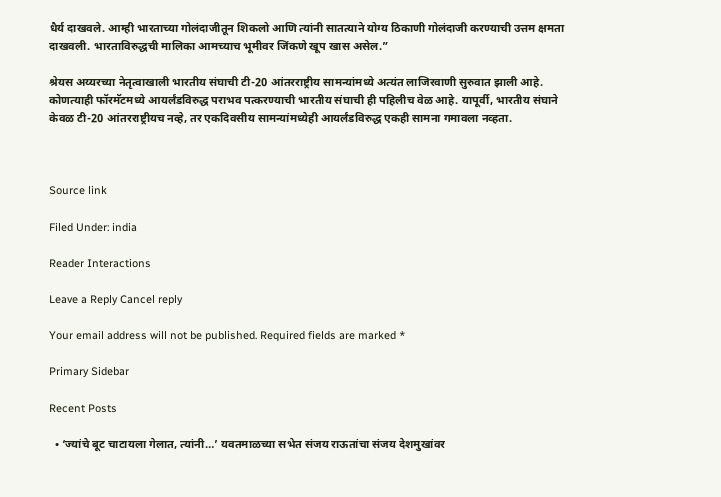धैर्य दाखवले. आम्ही भारताच्या गोलंदाजीतून शिकलो आणि त्यांनी सातत्याने योग्य ठिकाणी गोलंदाजी करण्याची उत्तम क्षमता दाखवली. भारताविरुद्धची मालिका आमच्याच भूमीवर जिंकणे खूप खास असेल.”

श्रेयस अय्यरच्या नेतृत्वाखाली भारतीय संघाची टी-20 आंतरराष्ट्रीय सामन्यांमध्ये अत्यंत लाजिरवाणी सुरुवात झाली आहे. कोणत्याही फॉरमॅटमध्ये आयर्लंडविरुद्ध पराभव पत्करण्याची भारतीय संघाची ही पहिलीच वेळ आहे. यापूर्वी, भारतीय संघाने केवळ टी-20 आंतरराष्ट्रीयच नव्हे, तर एकदिवसीय सामन्यांमध्येही आयर्लंडविरुद्ध एकही सामना गमावला नव्हता.



Source link

Filed Under: india

Reader Interactions

Leave a Reply Cancel reply

Your email address will not be published. Required fields are marked *

Primary Sidebar

Recent Posts

  • ‘ज्यांचे बूट चाटायला गेलात, त्यांनी…’ यवतमाळच्या सभेत संजय राऊतांचा संजय देशमुखांवर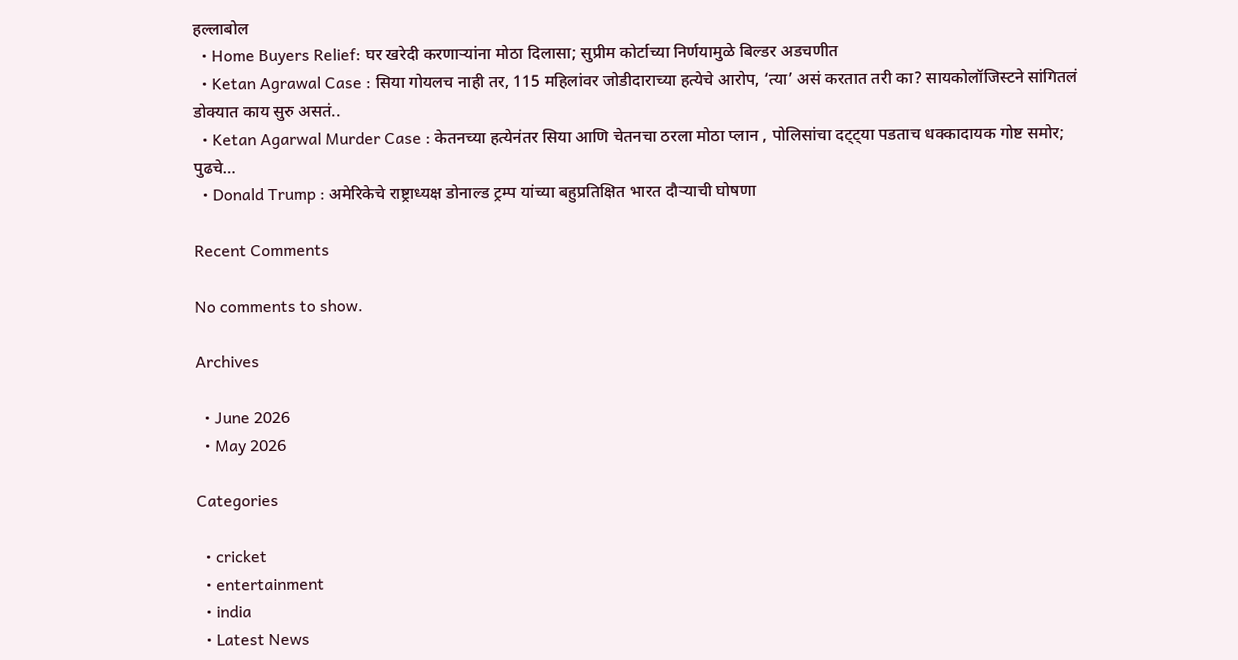हल्लाबोल
  • Home Buyers Relief: घर खरेदी करणाऱ्यांना मोठा दिलासा; सुप्रीम कोर्टाच्या निर्णयामुळे बिल्डर अडचणीत
  • Ketan Agrawal Case : सिया गोयलच नाही तर, 115 महिलांवर जोडीदाराच्या हत्येचे आरोप, ‘त्या’ असं करतात तरी का? सायकोलॉजिस्टने सांगितलं डोक्यात काय सुरु असतं..
  • Ketan Agarwal Murder Case : केतनच्या हत्येनंतर सिया आणि चेतनचा ठरला मोठा प्लान , पोलिसांचा दट्ट्या पडताच धक्कादायक गोष्ट समोर; पुढचे…
  • Donald Trump : अमेरिकेचे राष्ट्राध्यक्ष डोनाल्ड ट्रम्प यांच्या बहुप्रतिक्षित भारत दौऱ्याची घोषणा

Recent Comments

No comments to show.

Archives

  • June 2026
  • May 2026

Categories

  • cricket
  • entertainment
  • india
  • Latest News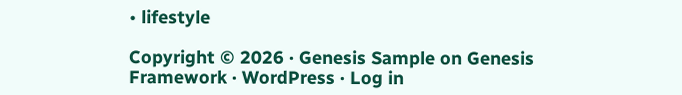• lifestyle

Copyright © 2026 · Genesis Sample on Genesis Framework · WordPress · Log in